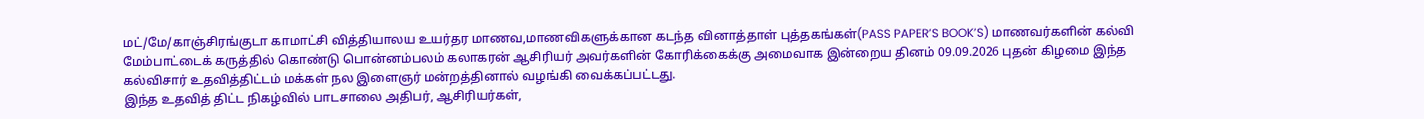மட்/மே/காஞ்சிரங்குடா காமாட்சி வித்தியாலய உயர்தர மாணவ,மாணவிகளுக்கான கடந்த வினாத்தாள் புத்தகங்கள்(PASS PAPER’S BOOK’S) மாணவர்களின் கல்வி மேம்பாட்டைக் கருத்தில் கொண்டு பொன்னம்பலம் கலாகரன் ஆசிரியர் அவர்களின் கோரிக்கைக்கு அமைவாக இன்றைய தினம் 09.09.2026 புதன் கிழமை இந்த கல்விசார் உதவித்திட்டம் மக்கள் நல இளைஞர் மன்றத்தினால் வழங்கி வைக்கப்பட்டது.
இந்த உதவித் திட்ட நிகழ்வில் பாடசாலை அதிபர், ஆசிரியர்கள்,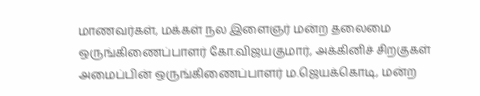மாணவர்கள், மக்கள் நல இளைஞர் மன்ற தலைமை ஒருங்கிணைப்பாளர் கோ.விஜயகுமார், அக்கினிச் சிறகுகள் அமைப்பின் ஒருங்கிணைப்பாளர் ம.ஜெயக்கொடி, மன்ற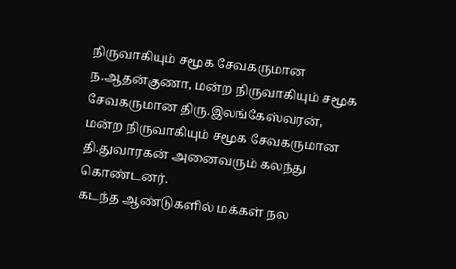நிருவாகியும் சமூக சேவகருமான ந.ஆதன்குணா, மன்ற நிருவாகியும் சமூக சேவகருமான திரு.இலங்கேஸ்வரன், மன்ற நிருவாகியும் சமூக சேவகருமான தி.துவாரகன் அனைவரும் கலந்து கொண்டனர்.
கடந்த ஆண்டுகளில் மக்கள் நல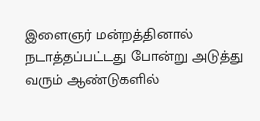இளைஞர் மன்றத்தினால் நடாத்தப்பட்டது போன்று அடுத்து வரும் ஆண்டுகளில்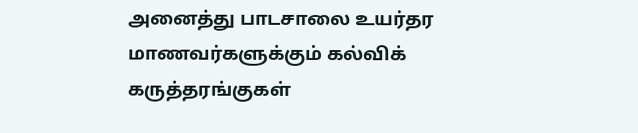அனைத்து பாடசாலை உயர்தர மாணவர்களுக்கும் கல்விக் கருத்தரங்குகள்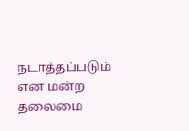நடாத்தப்படும் என மன்ற தலைமை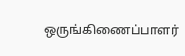ஒருங்கிணைப்பாளர்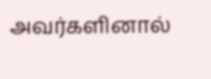அவர்களினால்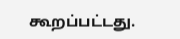கூறப்பட்டது.